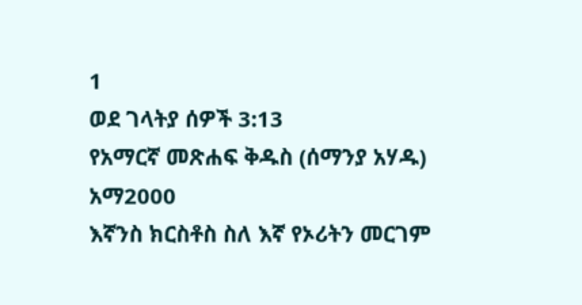1
ወደ ገላትያ ሰዎች 3:13
የአማርኛ መጽሐፍ ቅዱስ (ሰማንያ አሃዱ)
አማ2000
እኛንስ ክርስቶስ ስለ እኛ የኦሪትን መርገም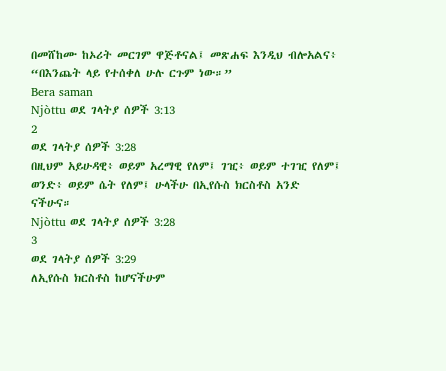በመሸከሙ ከኦሪት መርገም ዋጅቶናል፤ መጽሐፍ እንዲህ ብሎአልና፥ “በእንጨት ላይ የተሰቀለ ሁሉ ርጉም ነው።”
Bera saman
Njòttu ወደ ገላትያ ሰዎች 3:13
2
ወደ ገላትያ ሰዎች 3:28
በዚህም አይሁዳዊ፥ ወይም አረማዊ የለም፤ ገዢ፥ ወይም ተገዢ የለም፤ ወንድ፥ ወይም ሴት የለም፤ ሁላችሁ በኢየሱስ ክርስቶስ አንድ ናችሁና።
Njòttu ወደ ገላትያ ሰዎች 3:28
3
ወደ ገላትያ ሰዎች 3:29
ለኢየሱስ ክርስቶስ ከሆናችሁም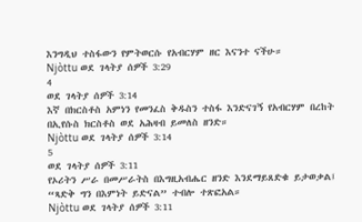እንግዲህ ተስፋውን የምትወርሱ የአብርሃም ዘር እናንተ ናችሁ።
Njòttu ወደ ገላትያ ሰዎች 3:29
4
ወደ ገላትያ ሰዎች 3:14
እኛ በክርስቶስ አምነን የመንፈስ ቅዱስን ተስፋ እንድናገኝ የአብርሃም በረከት በኢየሱስ ክርስቶስ ወደ አሕዛብ ይመለስ ዘንድ።
Njòttu ወደ ገላትያ ሰዎች 3:14
5
ወደ ገላትያ ሰዎች 3:11
የኦሪትን ሥራ በመሥራትስ በእግዚአብሔር ዘንድ እንደማይጸድቁ ይታወቃል፤ “ጻድቅ ግን በእምነት ይድናል” ተብሎ ተጽፎአል።
Njòttu ወደ ገላትያ ሰዎች 3:11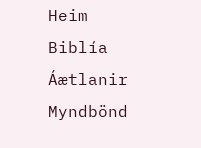Heim
Biblía
Áætlanir
Myndbönd